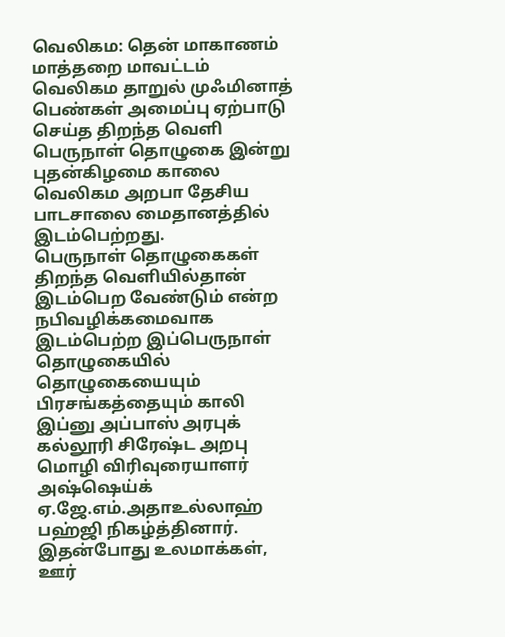வெலிகம: தென் மாகாணம் மாத்தறை மாவட்டம் வெலிகம தாறுல் முஃமினாத் பெண்கள் அமைப்பு ஏற்பாடு செய்த திறந்த வெளி பெருநாள் தொழுகை இன்று புதன்கிழமை காலை வெலிகம அறபா தேசிய பாடசாலை மைதானத்தில் இடம்பெற்றது.
பெருநாள் தொழுகைகள் திறந்த வெளியில்தான் இடம்பெற வேண்டும் என்ற நபிவழிக்கமைவாக இடம்பெற்ற இப்பெருநாள் தொழுகையில் தொழுகையையும் பிரசங்கத்தையும் காலி இப்னு அப்பாஸ் அரபுக் கல்லூரி சிரேஷ்ட அறபு மொழி விரிவுரையாளர் அஷ்ஷெய்க் ஏ.ஜே.எம்.அதாஉல்லாஹ் பஹ்ஜி நிகழ்த்தினார்.
இதன்போது உலமாக்கள், ஊர்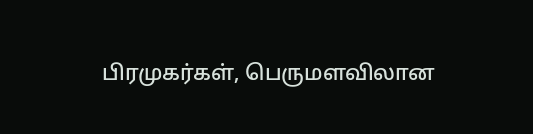பிரமுகர்கள், பெருமளவிலான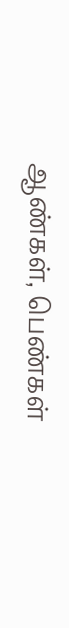ஆண்கள், பெண்கள்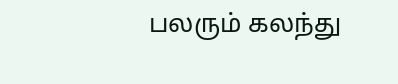பலரும் கலந்து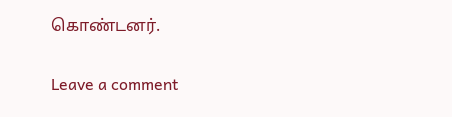கொண்டனர்.

Leave a comment